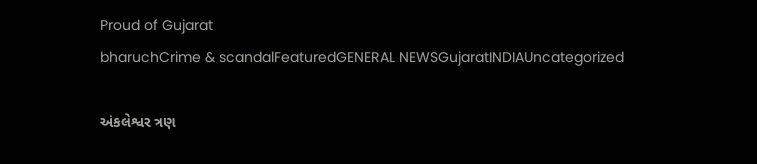Proud of Gujarat
bharuchCrime & scandalFeaturedGENERAL NEWSGujaratINDIAUncategorized

અંકલેશ્વર ત્રણ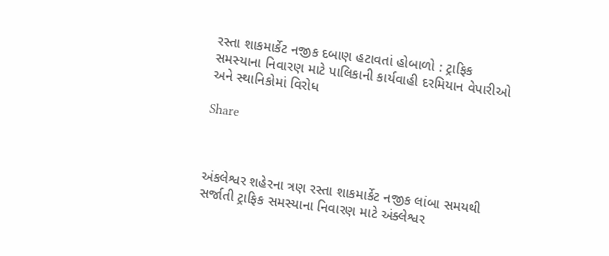રસ્તા શાકમાર્કેટ નજીક દબાણ હટાવતાં હોબાળો : ટ્રાફિક સમસ્યાના નિવારણ માટે પાલિકાની કાર્યવાહી દરમિયાન વેપારીઓ અને સ્થાનિકોમાં વિરોધ

Share



અંકલેશ્વર શહેરના ત્રણ રસ્તા શાકમાર્કેટ નજીક લાંબા સમયથી સર્જાતી ટ્રાફિક સમસ્યાના નિવારણ માટે અંક્લેશ્વર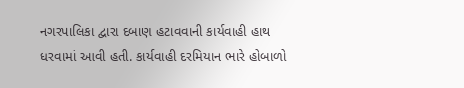નગરપાલિકા દ્વારા દબાણ હટાવવાની કાર્યવાહી હાથ ધરવામાં આવી હતી. કાર્યવાહી દરમિયાન ભારે હોબાળો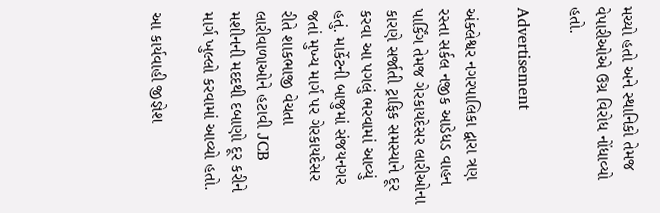મચ્યો હતો અને સ્થાનિકો તેમજ વેપારીઓએ ઉગ્ર વિરોધ નોંધાવ્યો હતો.

Advertisement

અંક્લેશ્વર નગરપાલિકા દ્વારા ત્રણ રસ્તા સર્કલ નજીક આડેધડ વાહન પાર્કિંગ તેમજ ગેરકાયદેસર લારીઓના કારણે સર્જાતી ટ્રાફિક સમસ્યાને દૂર કરવા આ પગલું ભરવામાં આવ્યું હતું. માર્કેટની બાજુમાં સંજયનગર જતાં મુખ્ય માર્ગ પર ગેરકાયદેસર રીતે શાકભાજી વેચતા લારીવાળાઓને હટાવી JCB મશીનની મદદથી દબાણો દૂર કરીને માર્ગ ખુલ્લો કરવામાં આવ્યો હતો.

આ કાર્યવાહી જીજ્ઞેશ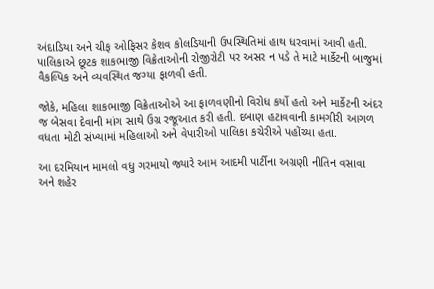અંદાડિયા અને ચીફ ઓફિસર કેશવ કોલડિયાની ઉપસ્થિતિમાં હાથ ધરવામાં આવી હતી. પાલિકાએ છૂટક શાકભાજી વિક્રેતાઓની રોજીરોટી પર અસર ન પડે તે માટે માર્કેટની બાજુમાં વૈકલ્પિક અને વ્યવસ્થિત જગ્યા ફાળવી હતી.

જોકે, મહિલા શાકભાજી વિક્રેતાઓએ આ ફાળવણીનો વિરોધ કર્યો હતો અને માર્કેટની અંદર જ બેસવા દેવાની માંગ સાથે ઉગ્ર રજૂઆત કરી હતી. દબાણ હટાવવાની કામગીરી આગળ વધતા મોટી સંખ્યામાં મહિલાઓ અને વેપારીઓ પાલિકા કચેરીએ પહોંચ્યા હતા.

આ દરમિયાન મામલો વધુ ગરમાયો જ્યારે આમ આદમી પાર્ટીના અગ્રણી નીતિન વસાવા અને શહેર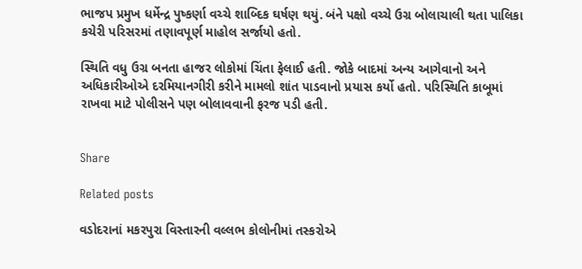ભાજપ પ્રમુખ ધર્મેન્દ્ર પુષ્કર્ણા વચ્ચે શાબ્દિક ઘર્ષણ થયું. બંને પક્ષો વચ્ચે ઉગ્ર બોલાચાલી થતા પાલિકા કચેરી પરિસરમાં તણાવપૂર્ણ માહોલ સર્જાયો હતો.

સ્થિતિ વધુ ઉગ્ર બનતા હાજર લોકોમાં ચિંતા ફેલાઈ હતી. જોકે બાદમાં અન્ય આગેવાનો અને અધિકારીઓએ દરમિયાનગીરી કરીને મામલો શાંત પાડવાનો પ્રયાસ કર્યો હતો. પરિસ્થિતિ કાબૂમાં રાખવા માટે પોલીસને પણ બોલાવવાની ફરજ પડી હતી.


Share

Related posts

વડોદરાનાં મકરપુરા વિસ્તારની વલ્લભ કોલોનીમાં તસ્કરોએ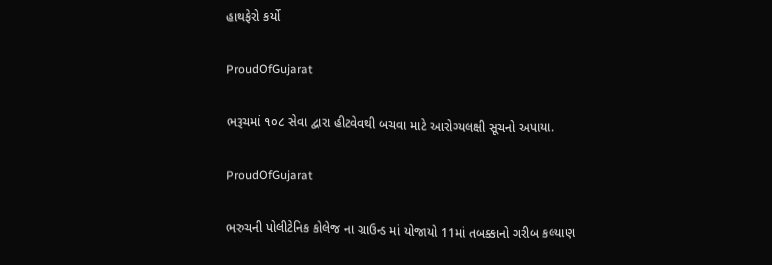હાથફેરો કર્યો

ProudOfGujarat

ભરૂચમાં ૧૦૮ સેવા દ્વારા હીટવેવથી બચવા માટે આરોગ્યલક્ષી સૂચનો અપાયા.

ProudOfGujarat

ભરુચની પોલીટેનિક કોલેજ ના ગ્રાઉન્ડ માં યોજાયો 11માં તબક્કાનો ગરીબ કલ્યાણ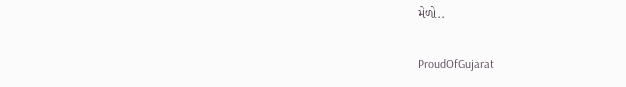મેળો..

ProudOfGujarat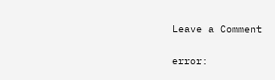Leave a Comment

error: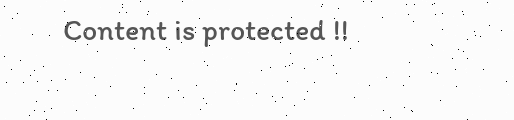Content is protected !!